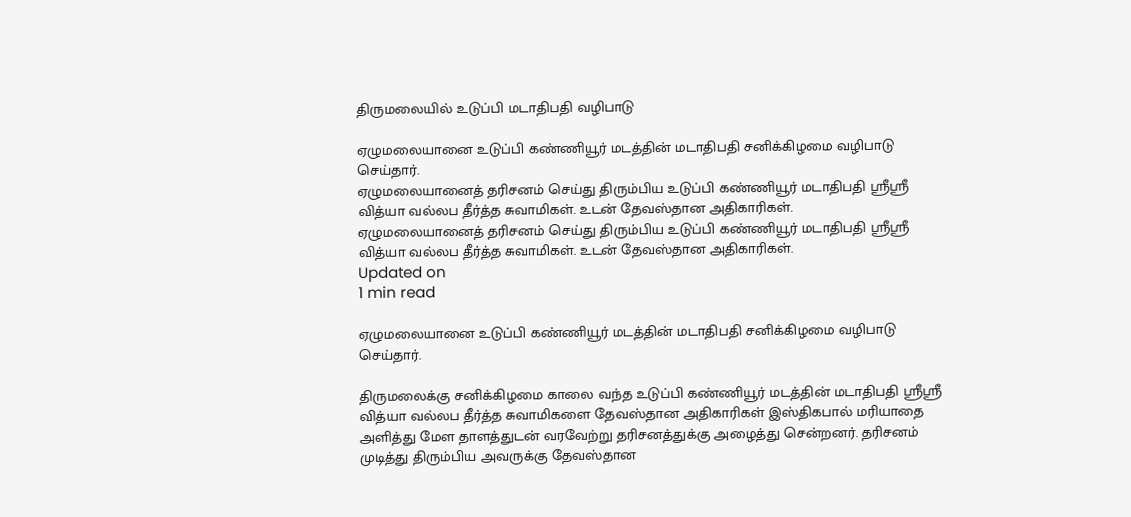திருமலையில் உடுப்பி மடாதிபதி வழிபாடு

ஏழுமலையானை உடுப்பி கண்ணியூர் மடத்தின் மடாதிபதி சனிக்கிழமை வழிபாடு செய்தார்.
ஏழுமலையானைத் தரிசனம் செய்து திரும்பிய உடுப்பி கண்ணியூர் மடாதிபதி ஸ்ரீஸ்ரீ வித்யா வல்லப தீர்த்த சுவாமிகள். உடன் தேவஸ்தான அதிகாரிகள்.
ஏழுமலையானைத் தரிசனம் செய்து திரும்பிய உடுப்பி கண்ணியூர் மடாதிபதி ஸ்ரீஸ்ரீ வித்யா வல்லப தீர்த்த சுவாமிகள். உடன் தேவஸ்தான அதிகாரிகள்.
Updated on
1 min read

ஏழுமலையானை உடுப்பி கண்ணியூர் மடத்தின் மடாதிபதி சனிக்கிழமை வழிபாடு செய்தார்.

திருமலைக்கு சனிக்கிழமை காலை வந்த உடுப்பி கண்ணியூர் மடத்தின் மடாதிபதி ஸ்ரீஸ்ரீ வித்யா வல்லப தீர்த்த சுவாமிகளை தேவஸ்தான அதிகாரிகள் இஸ்திகபால் மரியாதை அளித்து மேள தாளத்துடன் வரவேற்று தரிசனத்துக்கு அழைத்து சென்றனர். தரிசனம் முடித்து திரும்பிய அவருக்கு தேவஸ்தான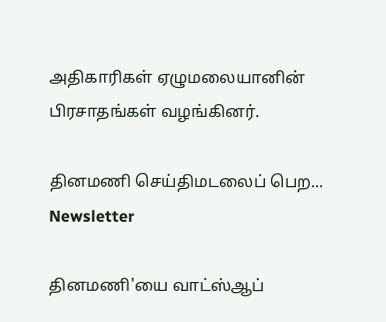அதிகாரிகள் ஏழுமலையானின் பிரசாதங்கள் வழங்கினர்.

தினமணி செய்திமடலைப் பெற... Newsletter

தினமணி'யை வாட்ஸ்ஆப்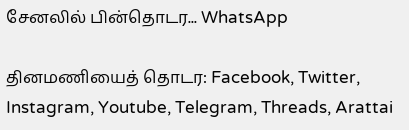சேனலில் பின்தொடர... WhatsApp

தினமணியைத் தொடர: Facebook, Twitter, Instagram, Youtube, Telegram, Threads, Arattai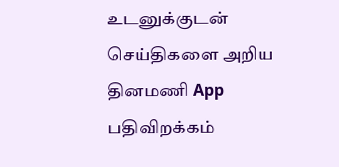உடனுக்குடன் செய்திகளை அறிய தினமணி App பதிவிறக்கம்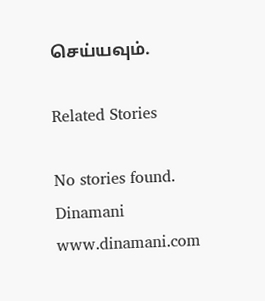செய்யவும்.

Related Stories

No stories found.
Dinamani
www.dinamani.com